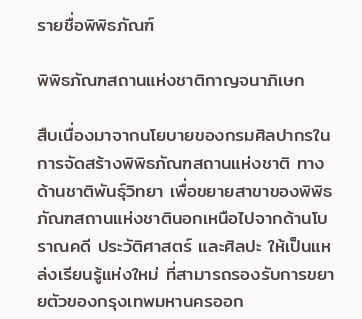รายชื่อพิพิธภัณฑ์

พิพิธภัณฑสถานแห่งชาติกาญจนาภิเษก

สืบเนื่องมาจากนโยบายของกรมศิลปากรในการจัดสร้างพิพิธภัณฑสถานแห่งชาติ ทางด้านชาติพันธุ์วิทยา เพื่อขยายสาขาของพิพิธภัณฑสถานแห่งชาตินอกเหนือไปจากด้านโบราณคดี ประวัติศาสตร์ และศิลปะ ให้เป็นแหล่งเรียนรู้แห่งใหม่ ที่สามารถรองรับการขยายตัวของกรุงเทพมหานครออก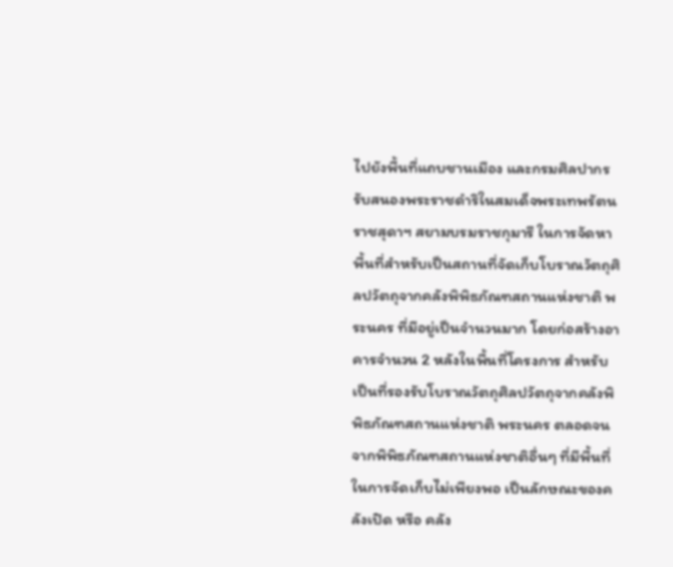ไปยังพื้นที่แถบชานเมือง และกรมศิลปากรรับสนองพระราชดำริในสมเด็จพระเทพรัตนราชสุดาฯ สยามบรมราชกุมารี ในการจัดหาพื้นที่สำหรับเป็นสถานที่จัดเก็บโบราณวัตถุศิลปวัตถุจากคลังพิพิธภัณฑสถานแห่งชาติ พระนคร ที่มีอยู่เป็นจำนวนมาก โดยก่อสร้างอาคารจำนวน 2 หลังในพื้นที่โครงการ สำหรับเป็นที่รองรับโบราณวัตถุศิลปวัตถุจากคลังพิพิธภัณฑสถานแห่งชาติ พระนคร ตลอดจนจากพิพิธภัณฑสถานแห่งชาติอื่นๆ ที่มีพื้นที่ในการจัดเก็บไม่เพียงพอ เป็นลักษณะของคลังเปิด หรือ คลัง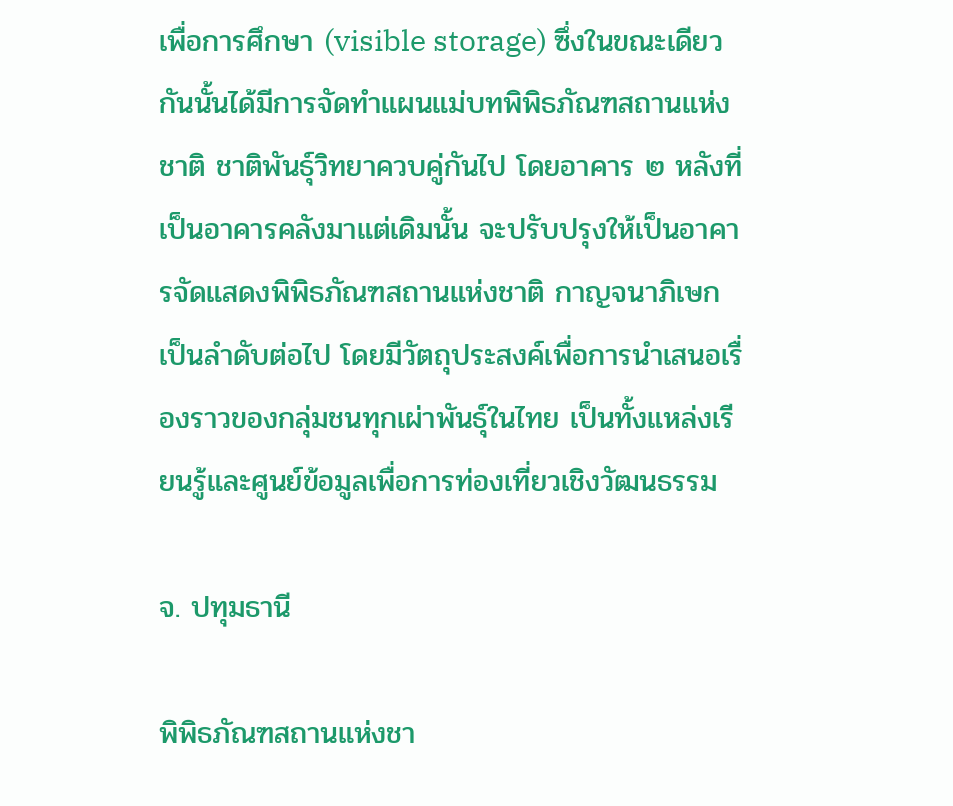เพื่อการศึกษา (visible storage) ซึ่งในขณะเดียวกันนั้นได้มีการจัดทำแผนแม่บทพิพิธภัณฑสถานแห่งชาติ ชาติพันธุ์วิทยาควบคู่กันไป โดยอาคาร ๒ หลังที่เป็นอาคารคลังมาแต่เดิมนั้น จะปรับปรุงให้เป็นอาคารจัดแสดงพิพิธภัณฑสถานแห่งชาติ กาญจนาภิเษกเป็นลำดับต่อไป โดยมีวัตถุประสงค์เพื่อการนำเสนอเรื่องราวของกลุ่มชนทุกเผ่าพันธุ์ในไทย เป็นทั้งแหล่งเรียนรู้และศูนย์ข้อมูลเพื่อการท่องเที่ยวเชิงวัฒนธรรม

จ. ปทุมธานี

พิพิธภัณฑสถานแห่งชา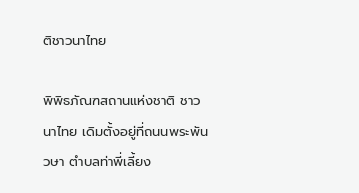ติชาวนาไทย

พิพิธภัณฑสถานแห่งชาติ ชาวนาไทย เดิมตั้งอยู่ที่ถนนพระพันวษา ตำบลท่าพี่เลี้ยง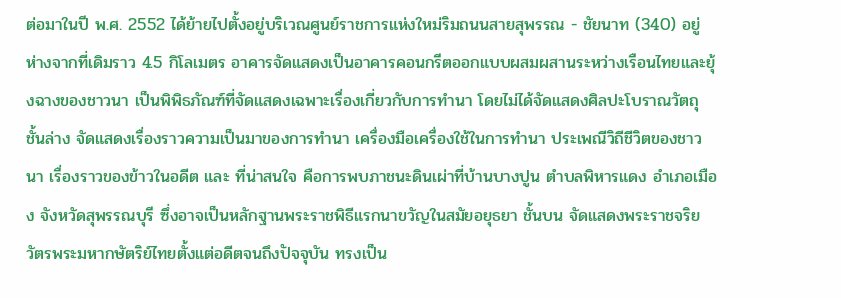ต่อมาในปี พ.ศ. 2552 ได้ย้ายไปตั้งอยู่บริเวณศูนย์ราชการแห่งใหม่ริมถนนสายสุพรรณ - ชัยนาท (340) อยู่ห่างจากที่เดิมราว 4.5 กิโลเมตร อาคารจัดแสดงเป็นอาคารคอนกรีตออกแบบผสมผสานระหว่างเรือนไทยและยุ้งฉางของชาวนา เป็นพิพิธภัณฑ์ที่จัดแสดงเฉพาะเรื่องเกี่ยวกับการทำนา โดยไม่ได้จัดแสดงศิลปะโบราณวัตถุ ชั้นล่าง จัดแสดงเรื่องราวความเป็นมาของการทำนา เครื่องมือเครื่องใช้ในการทำนา ประเพณีวิถีชีวิตของชาวนา เรื่องราวของข้าวในอดีต และ ที่น่าสนใจ คือการพบภาชนะดินเผ่าที่บ้านบางปูน ตำบลพิหารแดง อำเภอเมือง จังหวัดสุพรรณบุรี ซึ่งอาจเป็นหลักฐานพระราชพิธีแรกนาขวัญในสมัยอยุธยา ชั้นบน จัดแสดงพระราชจริยวัตรพระมหากษัตริย์ไทยตั้งแต่อดีตจนถึงปัจจุบัน ทรงเป็น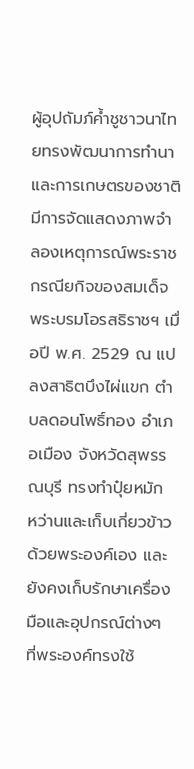ผู้อุปถัมภ์ค้ำชูชาวนาไทยทรงพัฒนาการทำนาและการเกษตรของชาติ มีการจัดแสดงภาพจำลองเหตุการณ์พระราชกรณียกิจของสมเด็จพระบรมโอรสธิราชฯ เมื่อปี พ.ศ. 2529 ณ แปลงสาธิตบึงไผ่แขก ตำบลดอนโพธิ์ทอง อำเภอเมือง จังหวัดสุพรรณบุรี ทรงทำปุ๋ยหมัก หว่านและเก็บเกี่ยวข้าวด้วยพระองค์เอง และยังคงเก็บรักษาเครื่องมือและอุปกรณ์ต่างๆ ที่พระองค์ทรงใช้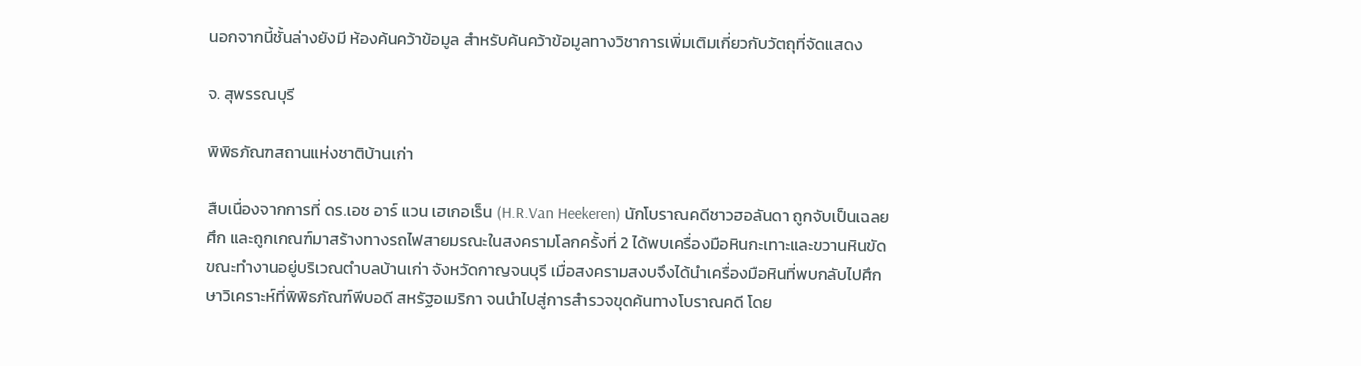นอกจากนี้ชั้นล่างยังมี ห้องค้นคว้าข้อมูล สำหรับค้นคว้าข้อมูลทางวิชาการเพิ่มเติมเกี่ยวกับวัตถุที่จัดแสดง

จ. สุพรรณบุรี

พิพิธภัณฑสถานแห่งชาติบ้านเก่า

สืบเนื่องจากการที่ ดร.เอช อาร์ แวน เฮเกอเร็น (H.R.Van Heekeren) นักโบราณคดีชาวฮอลันดา ถูกจับเป็นเฉลยศึก และถูกเกณฑ์มาสร้างทางรถไฟสายมรณะในสงครามโลกครั้งที่ 2 ได้พบเครื่องมือหินกะเทาะและขวานหินขัด ขณะทำงานอยู่บริเวณตำบลบ้านเก่า จังหวัดกาญจนบุรี เมื่อสงครามสงบจึงได้นำเครื่องมือหินที่พบกลับไปศึกษาวิเคราะห์ที่พิพิธภัณฑ์พีบอดี สหรัฐอเมริกา จนนำไปสู่การสำรวจขุดค้นทางโบราณคดี โดย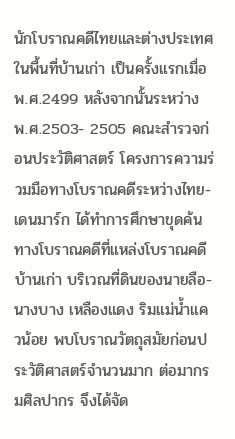นักโบราณคดีไทยและต่างประเทศ ในพื้นที่บ้านเก่า เป็นครั้งแรกเมื่อ พ.ศ.2499 หลังจากนั้นระหว่าง พ.ศ.2503- 2505 คณะสำรวจก่อนประวัติศาสตร์ โครงการความร่วมมือทางโบราณคดีระหว่างไทย- เดนมาร์ก ได้ทำการศึกษาขุดค้นทางโบราณคดีที่แหล่งโบราณคดีบ้านเก่า บริเวณที่ดินของนายลือ- นางบาง เหลืองแดง ริมแม่น้ำแควน้อย พบโบราณวัตถุสมัยก่อนประวัติศาสตร์จำนวนมาก ต่อมากรมศิลปากร จึงได้จัด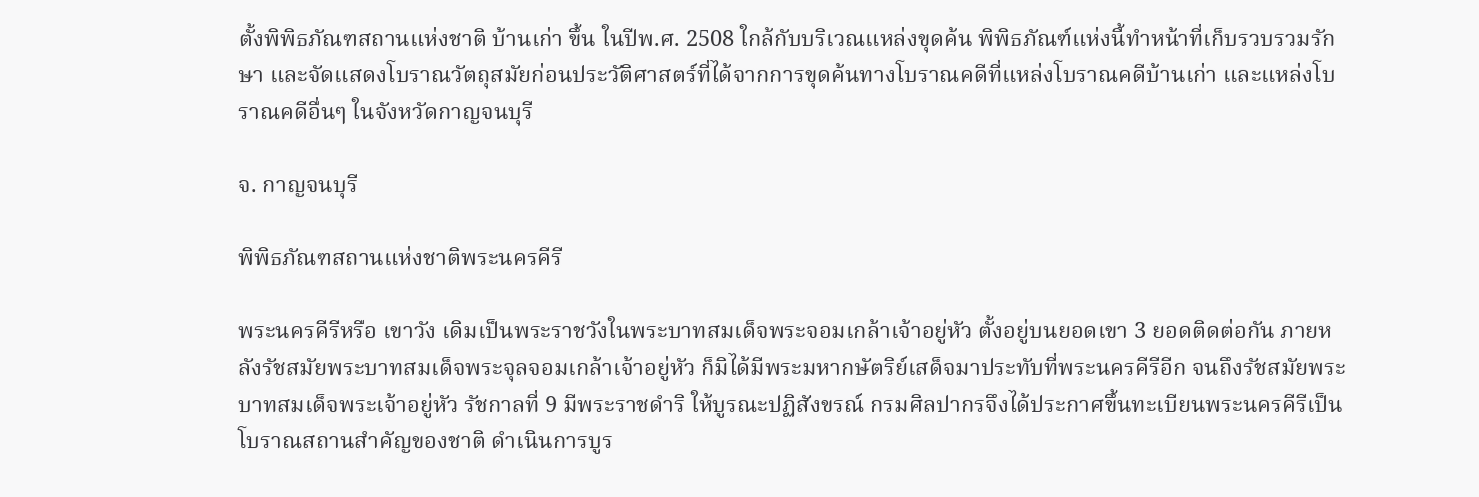ตั้งพิพิธภัณฑสถานแห่งชาติ บ้านเก่า ขึ้น ในปีพ.ศ. 2508 ใกล้กับบริเวณแหล่งขุดค้น พิพิธภัณฑ์แห่งนี้ทำหน้าที่เก็บรวบรวมรักษา และจัดแสดงโบราณวัตถุสมัยก่อนประวัติศาสตร์ที่ได้จากการขุดค้นทางโบราณคดีที่แหล่งโบราณคดีบ้านเก่า และแหล่งโบราณคดีอื่นๆ ในจังหวัดกาญจนบุรี

จ. กาญจนบุรี

พิพิธภัณฑสถานแห่งชาติพระนครคีรี

พระนครคีรีหรือ เขาวัง เดิมเป็นพระราชวังในพระบาทสมเด็จพระจอมเกล้าเจ้าอยู่หัว ตั้งอยู่บนยอดเขา 3 ยอดติดต่อกัน ภายหลังรัชสมัยพระบาทสมเด็จพระจุลจอมเกล้าเจ้าอยู่หัว ก็มิได้มีพระมหากษัตริย์เสด็จมาประทับที่พระนครคีรีอีก จนถึงรัชสมัยพระบาทสมเด็จพระเจ้าอยู่หัว รัชกาลที่ 9 มีพระราชดำริ ให้บูรณะปฏิสังขรณ์ กรมศิลปากรจึงได้ประกาศขึ้นทะเบียนพระนครคีรีเป็นโบราณสถานสำคัญของชาติ ดำเนินการบูร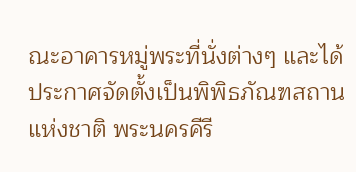ณะอาคารหมู่พระที่นั่งต่างๆ และได้ประกาศจัดตั้งเป็นพิพิธภัณฑสถานแห่งชาติ พระนครคีรี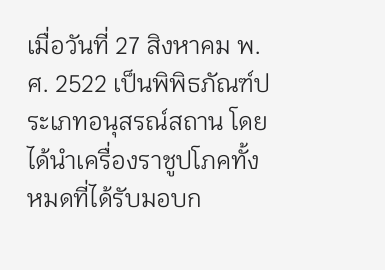เมื่อวันที่ 27 สิงหาคม พ.ศ. 2522 เป็นพิพิธภัณฑ์ประเภทอนุสรณ์สถาน โดยได้นำเครื่องราชูปโภคทั้งหมดที่ได้รับมอบก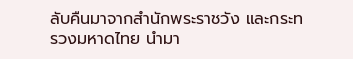ลับคืนมาจากสำนักพระราชวัง และกระทรวงมหาดไทย นำมา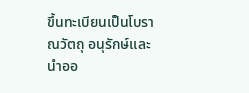ขึ้นทะเบียนเป็นโบราณวัตถุ อนุรักษ์และนำออ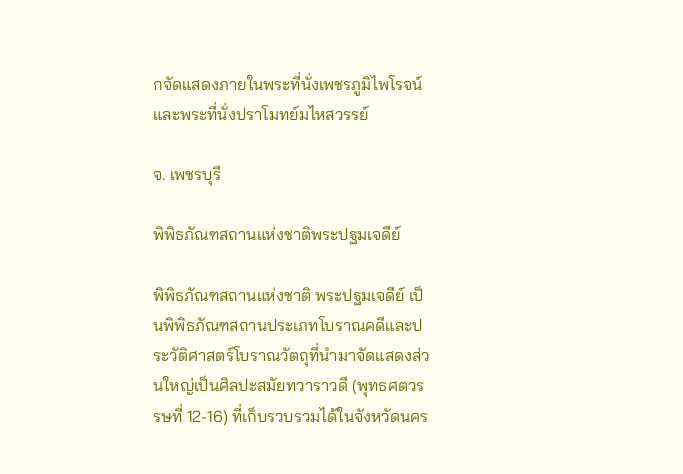กจัดแสดงภายในพระที่นั่งเพชรภูมิไพโรจน์ และพระที่นั่งปราโมทย์มไหสวรรย์

จ. เพชรบุรี

พิพิธภัณฑสถานแห่งชาติพระปฐมเจดีย์

พิพิธภัณฑสถานแห่งชาติ พระปฐมเจดีย์ เป็นพิพิธภัณฑสถานประเภทโบราณคดีและประวัติศาสตร์โบราณวัตถุที่นำมาจัดแสดงส่วนใหญ่เป็นศิลปะสมัยทวาราวดี (พุทธศตวรรษที่ 12-16) ที่เก็บรวบรวมได้ในจังหวัดนคร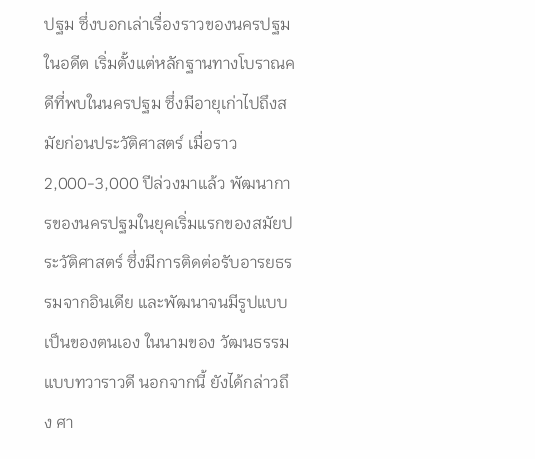ปฐม ซึ่งบอกเล่าเรื่องราวของนครปฐมในอดีต เริ่มตั้งแต่หลักฐานทางโบราณคดีที่พบในนครปฐม ซึ่งมีอายุเก่าไปถึงสมัยก่อนประวัติศาสตร์ เมื่อราว 2,000-3,000 ปีล่วงมาแล้ว พัฒนาการของนครปฐมในยุคเริ่มแรกของสมัยประวัติศาสตร์ ซึ่งมีการติดต่อรับอารยธรรมจากอินเดีย และพัฒนาจนมีรูปแบบเป็นของตนเอง ในนามของ วัฒนธรรมแบบทวาราวดี นอกจากนี้ ยังได้กล่าวถึง ศา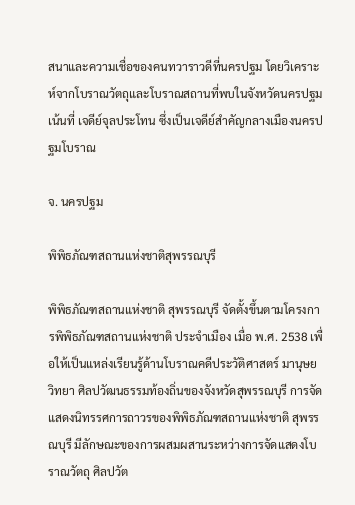สนาและความเชื่อของคนทวาราวดีที่นครปฐม โดยวิเคราะห์จากโบราณวัตถุและโบราณสถานที่พบในจังหวัดนครปฐม เน้นที่ เจดีย์จุลประโทน ซึ่งเป็นเจดีย์สำคัญกลางเมืองนครปฐมโบราณ

จ. นครปฐม

พิพิธภัณฑสถานแห่งชาติสุพรรณบุรี

พิพิธภัณฑสถานแห่งชาติ สุพรรณบุรี จัดตั้งขึ้นตามโครงการพิพิธภัณฑสถานแห่งชาติ ประจำเมือง เมื่อ พ.ศ. 2538 เพื่อให้เป็นแหล่งเรียนรู้ด้านโบราณคดีประวัติศาสตร์ มานุษยวิทยา ศิลปวัฒนธรรมท้องถิ่นของจังหวัดสุพรรณบุรี การจัดแสดงนิทรรศการถาวรของพิพิธภัณฑสถานแห่งชาติ สุพรรณบุรี มีลักษณะของการผสมผสานระหว่างการจัดแสดงโบราณวัตถุ ศิลปวัต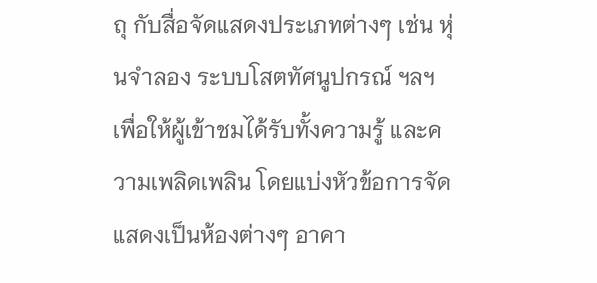ถุ กับสื่อจัดแสดงประเภทต่างๆ เช่น หุ่นจำลอง ระบบโสตทัศนูปกรณ์ ฯลฯ เพื่อให้ผู้เข้าชมได้รับทั้งความรู้ และความเพลิดเพลิน โดยแบ่งหัวข้อการจัดแสดงเป็นห้องต่างๆ อาคา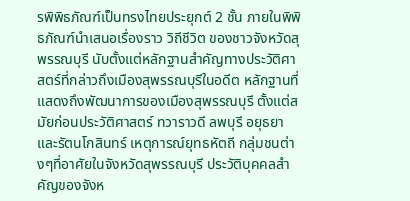รพิพิธภัณฑ์เป็นทรงไทยประยุกต์ 2 ชั้น ภายในพิพิธภัณฑ์นำเสนอเรื่องราว วิถีชีวิต ของชาวจังหวัดสุพรรณบุรี นับตั้งแต่หลักฐานสำคัญทางประวัติศาสตร์ที่กล่าวถึงเมืองสุพรรณบุรีในอดีต หลักฐานที่แสดงถึงพัฒนาการของเมืองสุพรรณบุรี ตั้งแต่สมัยก่อนประวัติศาสตร์ ทวาราวดี ลพบุรี อยุธยา และรัตนโกสินทร์ เหตุการณ์ยุทธหัตถี กลุ่มชนต่างๆที่อาศัยในจังหวัดสุพรรณบุรี ประวัติบุคคลสำคัญของจังห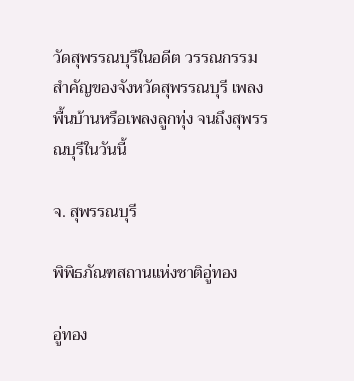วัดสุพรรณบุรีในอดีต วรรณกรรมสำคัญของจังหวัดสุพรรณบุรี เพลงพื้นบ้านหรือเพลงลูกทุ่ง จนถึงสุพรรณบุรีในวันนี้

จ. สุพรรณบุรี

พิพิธภัณฑสถานแห่งชาติอู่ทอง

อู่ทอง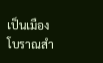เป็นเมืองโบราณสำ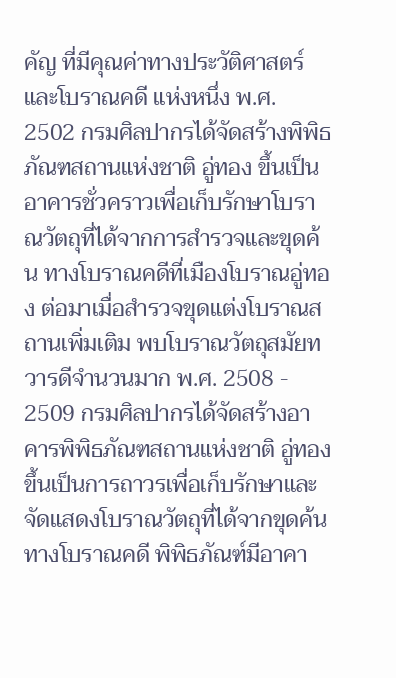คัญ ที่มีคุณค่าทางประวัติศาสตร์และโบราณคดี แห่งหนึ่ง พ.ศ. 2502 กรมศิลปากรได้จัดสร้างพิพิธภัณฑสถานแห่งชาติ อู่ทอง ขึ้นเป็นอาคารชั่วคราวเพื่อเก็บรักษาโบราณวัตถุที่ได้จากการสำรวจและขุดค้น ทางโบราณคดีที่เมืองโบราณอู่ทอง ต่อมาเมื่อสำรวจขุดแต่งโบราณสถานเพิ่มเติม พบโบราณวัตถุสมัยทวารดีจำนวนมาก พ.ศ. 2508 - 2509 กรมศิลปากรได้จัดสร้างอาคารพิพิธภัณฑสถานแห่งชาติ อู่ทอง ขึ้นเป็นการถาวรเพื่อเก็บรักษาและจัดแสดงโบราณวัตถุที่ได้จากขุดค้นทางโบราณคดี พิพิธภัณฑ์มีอาคา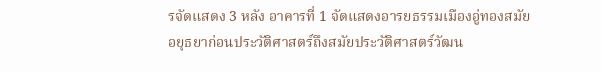รจัดแสดง 3 หลัง อาคารที่ 1 จัดแสดงอารยธรรมเมืองอู่ทองสมัยอยุธยาก่อนประวัติศาสตร์ถึงสมัยประวัติศาสตร์วัฒน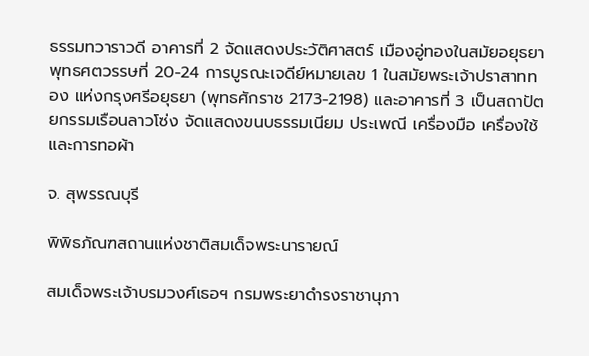ธรรมทวาราวดี อาคารที่ 2 จัดแสดงประวัติศาสตร์ เมืองอู่ทองในสมัยอยุธยา พุทธศตวรรษที่ 20-24 การบูรณะเจดีย์หมายเลข 1 ในสมัยพระเจ้าปราสาททอง แห่งกรุงศรีอยุธยา (พุทธศักราช 2173-2198) และอาคารที่ 3 เป็นสถาปัตยกรรมเรือนลาวโซ่ง จัดแสดงขนบธรรมเนียม ประเพณี เครื่องมือ เครื่องใช้ และการทอผ้า

จ. สุพรรณบุรี

พิพิธภัณฑสถานแห่งชาติสมเด็จพระนารายณ์

สมเด็จพระเจ้าบรมวงศ์เธอฯ กรมพระยาดำรงราชานุภา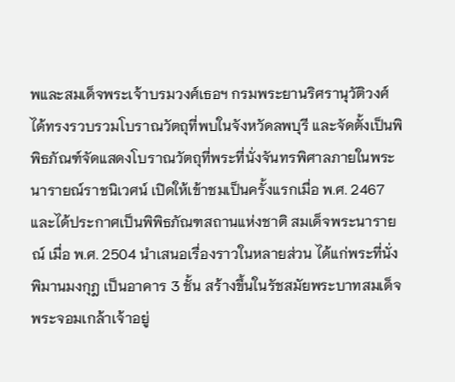พและสมเด็จพระเจ้าบรมวงศ์เธอฯ กรมพระยานริศรานุวัติวงศ์ ได้ทรงรวบรวมโบราณวัตถุที่พบในจังหวัดลพบุรี และจัดตั้งเป็นพิพิธภัณฑ์จัดแสดงโบราณวัตถุที่พระที่นั่งจันทรพิศาลภายในพระนารายณ์ราชนิเวศน์ เปิดให้เข้าชมเป็นครั้งแรกเมื่อ พ.ศ. 2467 และได้ประกาศเป็นพิพิธภัณฑสถานแห่งชาติ สมเด็จพระนารายณ์ เมื่อ พ.ศ. 2504 นำเสนอเรื่องราวในหลายส่วน ได้แก่พระที่นั่งพิมานมงกุฎ เป็นอาคาร 3 ชั้น สร้างขึ้นในรัชสมัยพระบาทสมเด็จพระจอมเกล้าเจ้าอยู่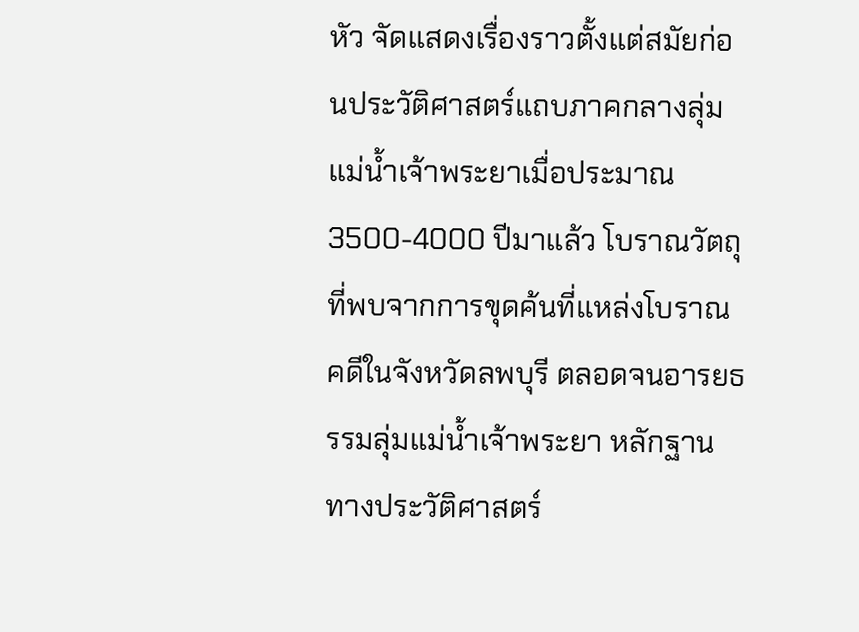หัว จัดแสดงเรื่องราวตั้งแต่สมัยก่อนประวัติศาสตร์แถบภาคกลางลุ่มแม่น้ำเจ้าพระยาเมื่อประมาณ 3500-4000 ปีมาแล้ว โบราณวัตถุที่พบจากการขุดค้นที่แหล่งโบราณคดีในจังหวัดลพบุรี ตลอดจนอารยธรรมลุ่มแม่น้ำเจ้าพระยา หลักฐานทางประวัติศาสตร์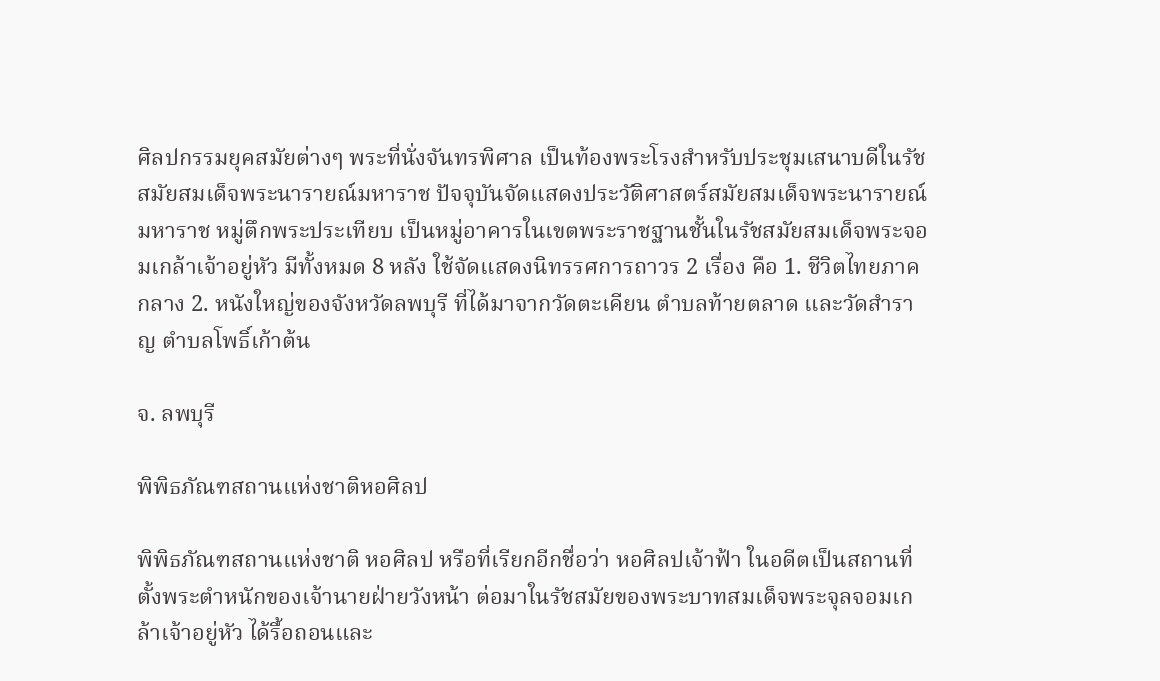ศิลปกรรมยุคสมัยต่างๆ พระที่นั่งจันทรพิศาล เป็นท้องพระโรงสำหรับประชุมเสนาบดีในรัชสมัยสมเด็จพระนารายณ์มหาราช ปัจจุบันจัดแสดงประวัติศาสตร์สมัยสมเด็จพระนารายณ์มหาราช หมู่ตึกพระประเทียบ เป็นหมู่อาคารในเขตพระราชฐานชั้นในรัชสมัยสมเด็จพระจอมเกล้าเจ้าอยู่หัว มีทั้งหมด 8 หลัง ใช้จัดแสดงนิทรรศการถาวร 2 เรื่อง คือ 1. ชีวิตไทยภาคกลาง 2. หนังใหญ่ของจังหวัดลพบุรี ที่ได้มาจากวัดตะเคียน ตำบลท้ายตลาด และวัดสำราญ ตำบลโพธิ์เก้าต้น

จ. ลพบุรี

พิพิธภัณฑสถานแห่งชาติหอศิลป

พิพิธภัณฑสถานแห่งชาติ หอศิลป หรือที่เรียกอีกชื่อว่า หอศิลปเจ้าฟ้า ในอดีตเป็นสถานที่ตั้งพระตำหนักของเจ้านายฝ่ายวังหน้า ต่อมาในรัชสมัยของพระบาทสมเด็จพระจุลจอมเกล้าเจ้าอยู่หัว ได้รื้อถอนและ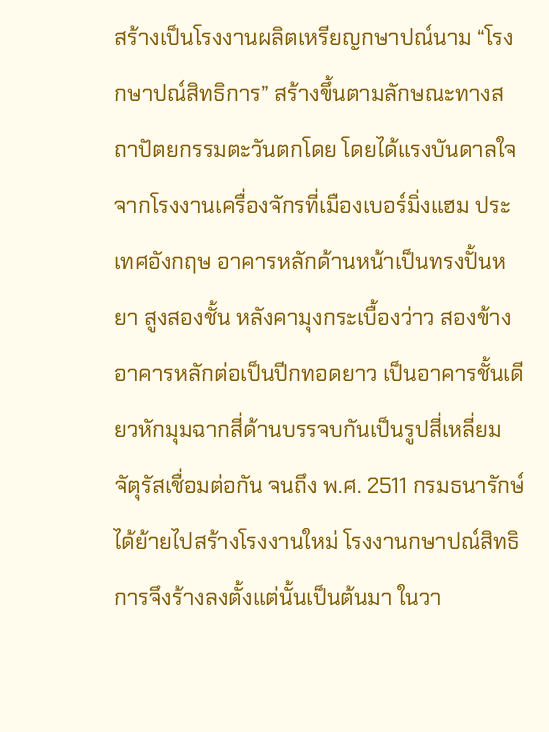สร้างเป็นโรงงานผลิตเหรียญกษาปณ์นาม “โรงกษาปณ์สิทธิการ” สร้างขึ้นตามลักษณะทางสถาปัตยกรรมตะวันตกโดย โดยได้แรงบันดาลใจจากโรงงานเครื่องจักรที่เมืองเบอร์มิ่งแฮม ประเทศอังกฤษ อาคารหลักด้านหน้าเป็นทรงปั้นหยา สูงสองชั้น หลังคามุงกระเบื้องว่าว สองข้างอาคารหลักต่อเป็นปีกทอดยาว เป็นอาคารชั้นเดียวหักมุมฉากสี่ด้านบรรจบกันเป็นรูปสี่เหลี่ยมจัตุรัสเชื่อมต่อกัน จนถึง พ.ศ. 2511 กรมธนารักษ์ได้ย้ายไปสร้างโรงงานใหม่ โรงงานกษาปณ์สิทธิการจึงร้างลงตั้งแต่นั้นเป็นต้นมา ในวา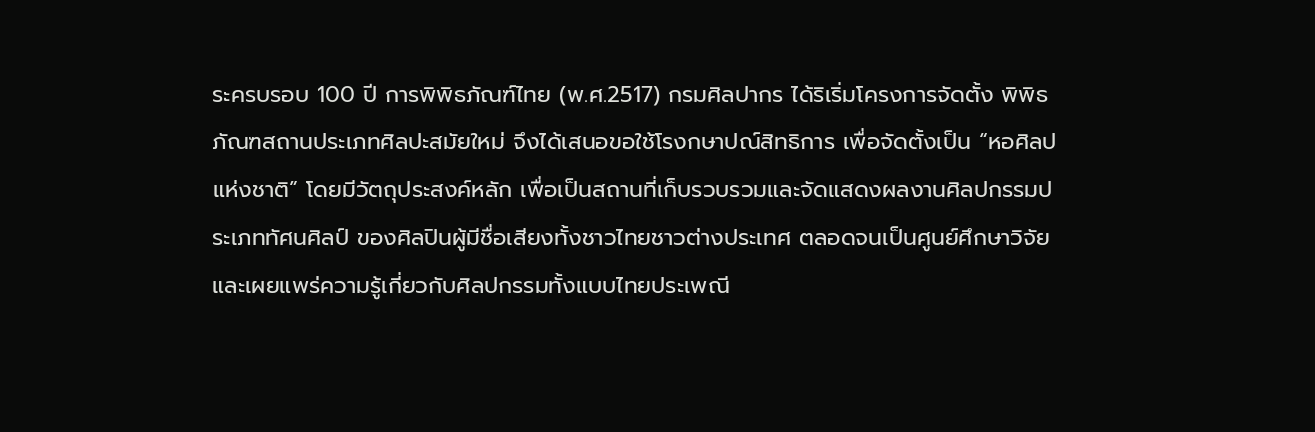ระครบรอบ 100 ปี การพิพิธภัณฑ์ไทย (พ.ศ.2517) กรมศิลปากร ได้ริเริ่มโครงการจัดตั้ง พิพิธภัณฑสถานประเภทศิลปะสมัยใหม่ จึงได้เสนอขอใช้โรงกษาปณ์สิทธิการ เพื่อจัดตั้งเป็น “หอศิลปแห่งชาติ” โดยมีวัตถุประสงค์หลัก เพื่อเป็นสถานที่เก็บรวบรวมและจัดแสดงผลงานศิลปกรรมประเภททัศนศิลป์ ของศิลปินผู้มีชื่อเสียงทั้งชาวไทยชาวต่างประเทศ ตลอดจนเป็นศูนย์ศึกษาวิจัยและเผยแพร่ความรู้เกี่ยวกับศิลปกรรมทั้งแบบไทยประเพณี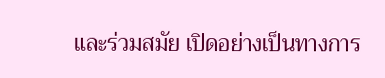และร่วมสมัย เปิดอย่างเป็นทางการ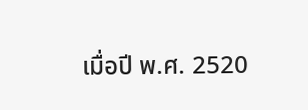เมื่อปี พ.ศ. 2520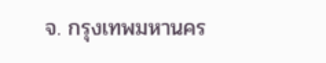จ. กรุงเทพมหานคร